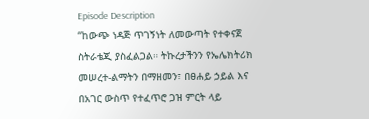Episode Description
“ከውጭ ነዳጅ ጥገኝነት ለመውጣት የተቀናጀ ስትራቴጂ ያስፈልጋል። ትኩረታችንን የኤሌክትሪክ መሠረተ-ልማትን በማዘመን፣ በፀሐይ ኃይል እና በአገር ውስጥ የተፈጥሮ ጋዝ ምርት ላይ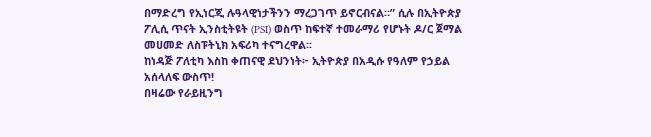በማድረግ የኢነርጂ ሉዓላዊነታችንን ማረጋገጥ ይኖርብናል።” ሲሉ በኢትዮጵያ ፖሊሲ ጥናት ኢንስቲትዩት (PSI) ወስጥ ከፍተኛ ተመራማሪ የሆኑት ዶ/ር ጀማል መሀመድ ለስፑትኒክ አፍሪካ ተናግረዋል፡፡
ከነዳጅ ፖለቲካ እስከ ቀጠናዊ ደህንነት፦ ኢትዮጵያ በአዲሱ የዓለም የኃይል አሰላለፍ ውስጥ!
በዛሬው የራይዚንግ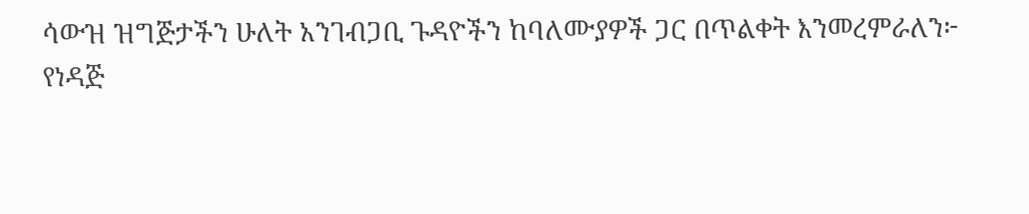ሳውዝ ዝግጅታችን ሁለት አንገብጋቢ ጉዳዮችን ከባለሙያዎች ጋር በጥልቀት እንመረምራለን፦
የነዳጅ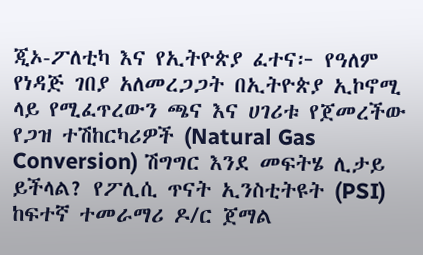ጂኦ-ፖለቲካ እና የኢትዮጵያ ፈተና፦ የዓለም የነዳጅ ገበያ አለመረጋጋት በኢትዮጵያ ኢኮኖሚ ላይ የሚፈጥረውን ጫና እና ሀገሪቱ የጀመረችው የጋዝ ተሽከርካሪዎች (Natural Gas Conversion) ሽግግር እንደ መፍትሄ ሊታይ ይችላል? የፖሊሲ ጥናት ኢንስቲትዩት (PSI) ከፍተኛ ተመራማሪ ዶ/ር ጀማል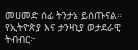መሀመድ ሰፊ ትንታኔ ይሰጡናል።
የኢትዮጵያ እና ታንዛኒያ ወታደራዊ ትብብር፦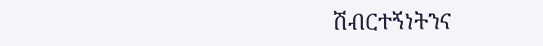ሽብርተኝነትንና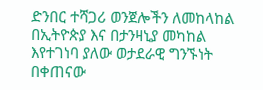ድንበር ተሻጋሪ ወንጀሎችን ለመከላከል በኢትዮጵያ እና በታንዛኒያ መካከል እየተገነባ ያለው ወታደራዊ ግንኙነት በቀጠናው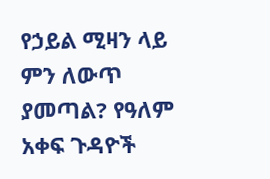የኃይል ሚዛን ላይ ምን ለውጥ ያመጣል? የዓለም አቀፍ ጉዳዮች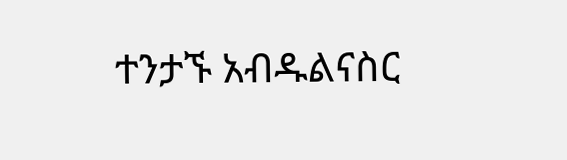ተንታኙ አብዱልናስር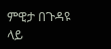ምዊታ በጉዳዩ ላይ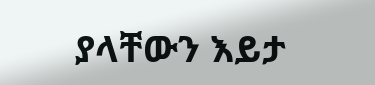ያላቸውን እይታ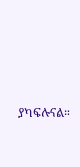ያካፍሉናል።